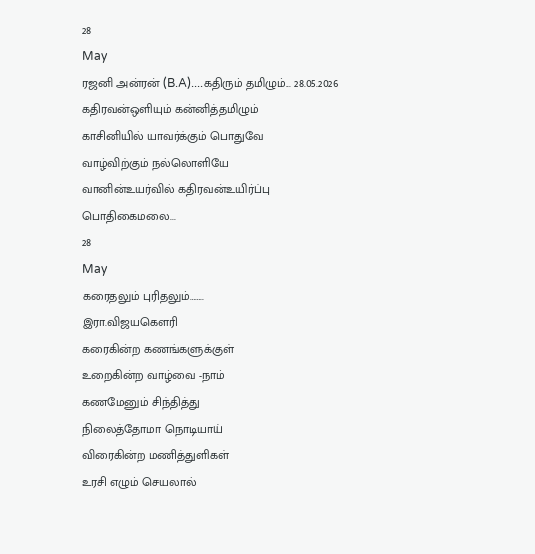28
May
ரஜனி அன்ரன் (B.A)....கதிரும் தமிழும்... 28.05.2026
கதிரவன்ஒளியும் கன்னித்தமிழும்
காசினியில் யாவர்க்கும் பொதுவே
வாழ்விற்கும் நல்லொளியே
வானின்உயர்வில் கதிரவன்உயிர்ப்பு
பொதிகைமலை...
28
May
கரைதலும் புரிதலும்……..
இரா.விஜயகௌரி
கரைகின்ற கணங்களுக்குள்
உறைகின்ற வாழ்வை -நாம்
கணமேனும் சிந்தித்து
நிலைத்தோமா நொடியாய்
விரைகின்ற மணித்துளிகள்
உரசி எழும் செயலால்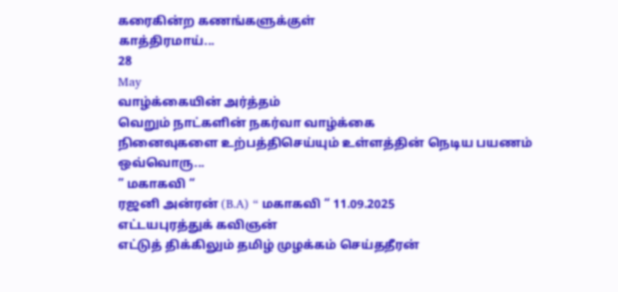கரைகின்ற கணங்களுக்குள்
காத்திரமாய்...
28
May
வாழ்க்கையின் அர்த்தம்
வெறும் நாட்களின் நகர்வா வாழ்க்கை
நினைவுகளை உற்பத்திசெய்யும் உள்ளத்தின் நெடிய பயணம்
ஒவ்வொரு...
” மகாகவி “
ரஜனி அன்ரன் (B.A) “ மகாகவி “ 11.09.2025
எட்டயபுரத்துக் கவிஞன்
எட்டுத் திக்கிலும் தமிழ் முழக்கம் செய்ததீரன்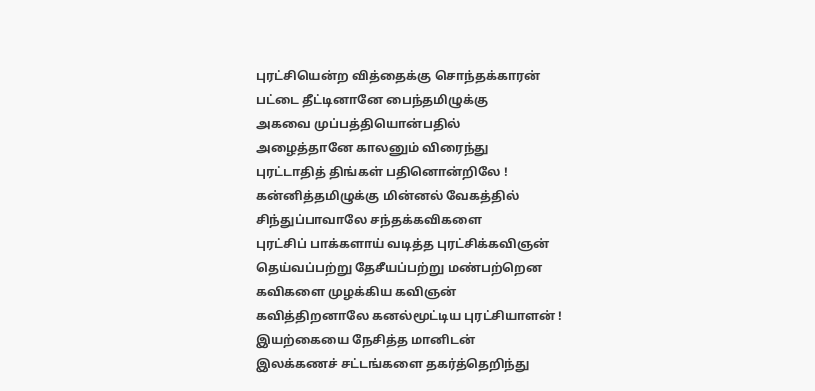புரட்சியென்ற வித்தைக்கு சொந்தக்காரன்
பட்டை தீட்டினானே பைந்தமிழுக்கு
அகவை முப்பத்தியொன்பதில்
அழைத்தானே காலனும் விரைந்து
புரட்டாதித் திங்கள் பதினொன்றிலே !
கன்னித்தமிழுக்கு மின்னல் வேகத்தில்
சிந்துப்பாவாலே சந்தக்கவிகளை
புரட்சிப் பாக்களாய் வடித்த புரட்சிக்கவிஞன்
தெய்வப்பற்று தேசீயப்பற்று மண்பற்றென
கவிகளை முழக்கிய கவிஞன்
கவித்திறனாலே கனல்மூட்டிய புரட்சியாளன் !
இயற்கையை நேசித்த மானிடன்
இலக்கணச் சட்டங்களை தகர்த்தெறிந்து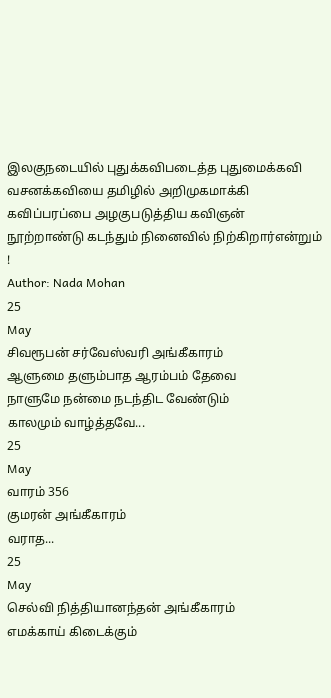இலகுநடையில் புதுக்கவிபடைத்த புதுமைக்கவி
வசனக்கவியை தமிழில் அறிமுகமாக்கி
கவிப்பரப்பை அழகுபடுத்திய கவிஞன்
நூற்றாண்டு கடந்தும் நினைவில் நிற்கிறார்என்றும் !
Author: Nada Mohan
25
May
சிவரூபன் சர்வேஸ்வரி அங்கீகாரம்
ஆளுமை தளும்பாத ஆரம்பம் தேவை
நாளுமே நன்மை நடந்திட வேண்டும்
காலமும் வாழ்த்தவே...
25
May
வாரம் 356
குமரன் அங்கீகாரம்
வராத...
25
May
செல்வி நித்தியானந்தன் அங்கீகாரம்
எமக்காய் கிடைக்கும்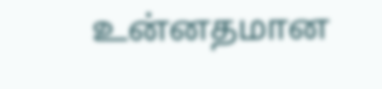உன்னதமான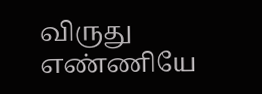விருது
எண்ணியே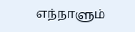எந்நாளும்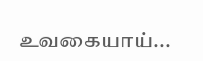உவகையாய்...